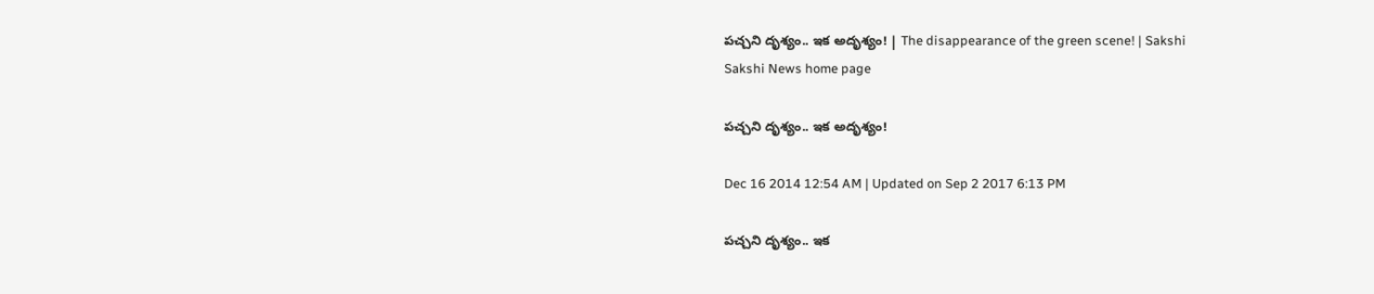పచ్చని దృశ్యం.. ఇక అదృశ్యం! | The disappearance of the green scene! | Sakshi
Sakshi News home page

పచ్చని దృశ్యం.. ఇక అదృశ్యం!

Dec 16 2014 12:54 AM | Updated on Sep 2 2017 6:13 PM

పచ్చని దృశ్యం.. ఇక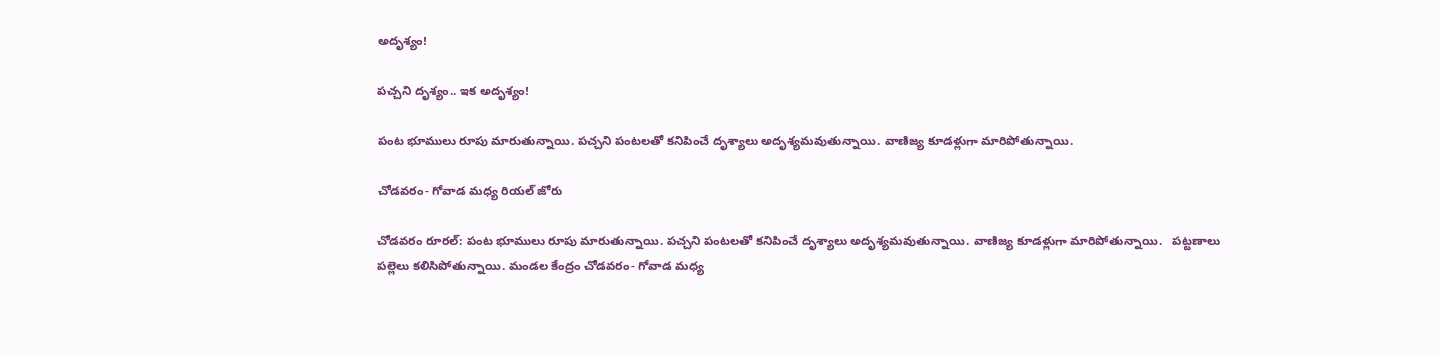అదృశ్యం!

పచ్చని దృశ్యం.. ఇక అదృశ్యం!

పంట భూములు రూపు మారుతున్నాయి. పచ్చని పంటలతో కనిపించే దృశ్యాలు అదృశ్యమవుతున్నాయి. వాణిజ్య కూడళ్లుగా మారిపోతున్నాయి.

చోడవరం- గోవాడ మధ్య రియల్ జోరు

చోడవరం రూరల్: పంట భూములు రూపు మారుతున్నాయి. పచ్చని పంటలతో కనిపించే దృశ్యాలు అదృశ్యమవుతున్నాయి. వాణిజ్య కూడళ్లుగా మారిపోతున్నాయి.   పట్టణాలు పల్లెలు కలిసిపోతున్నాయి. మండల కేంద్రం చోడవరం- గోవాడ మధ్య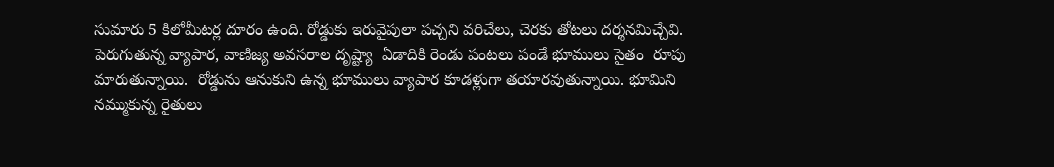సుమారు 5 కిలోమీటర్ల దూరం ఉంది. రోడ్డుకు ఇరువైపులా పచ్చని వరిచేలు, చెరకు తోటలు దర్శనమిచ్చేవి.  పెరుగుతున్న వ్యాపార, వాణిజ్య అవసరాల దృష్ట్యా  ఏడాదికి రెండు పంటలు పండే భూములు సైతం  రూపు మారుతున్నాయి.  రోడ్డును ఆనుకుని ఉన్న భూములు వ్యాపార కూడళ్లుగా తయారవుతున్నాయి. భూమిని నమ్ముకున్న రైతులు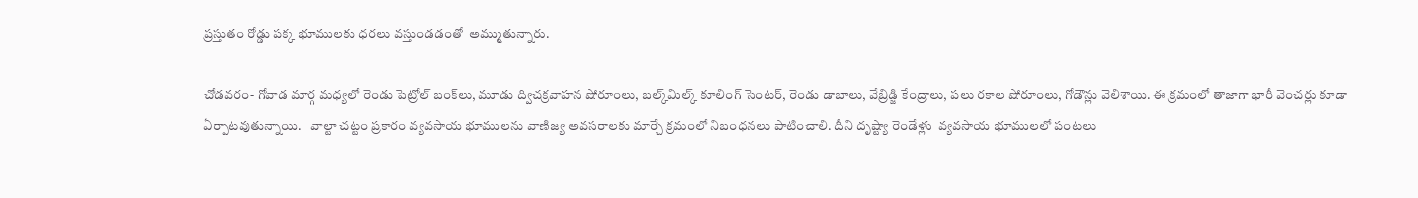ప్రస్తుతం రోడ్డు పక్క భూములకు ధరలు వస్తుండడంతో  అమ్ముతున్నారు.

చోడవరం- గోవాడ మార్గ మధ్యలో రెండు పెట్రోల్ బంక్‌లు, మూడు ద్విచక్రవాహన షోరూంలు, బల్క్‌మిల్క్ కూలింగ్ సెంటర్, రెండు డాబాలు, వేబ్రిడ్జి కేంద్రాలు, పలు రకాల షోరూంలు, గోడౌన్లు వెలిశాయి. ఈ క్రమంలో తాజాగా భారీ వెంచర్లు కూడా ఏర్పాటవుతున్నాయి.   వాల్టా చట్టం ప్రకారం వ్యవసాయ భూములను వాణిజ్య అవసరాలకు మార్చే క్రమంలో నిబంధనలు పాటించాలి. దీని దృష్ట్యా రెండేళ్లు  వ్యవసాయ భూములలో పంటలు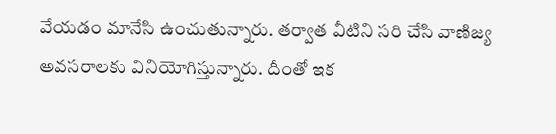వేయడం మానేసి ఉంచుతున్నారు. తర్వాత వీటిని సరి చేసి వాణిజ్య అవసరాలకు వినియోగిస్తున్నారు. దీంతో ఇక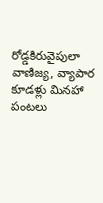రోడ్డకిరువైపులా వాణిజ్య, వ్యాపార కూడళ్లు మినహా పంటలు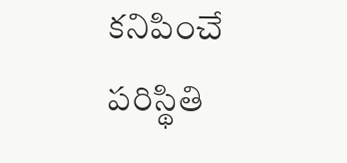కనిపించే పరిస్థితి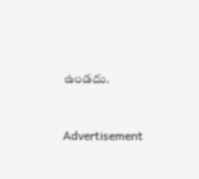ఉండదు.



Advertisement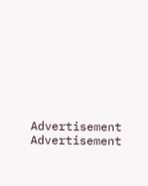Advertisement
Advertisement